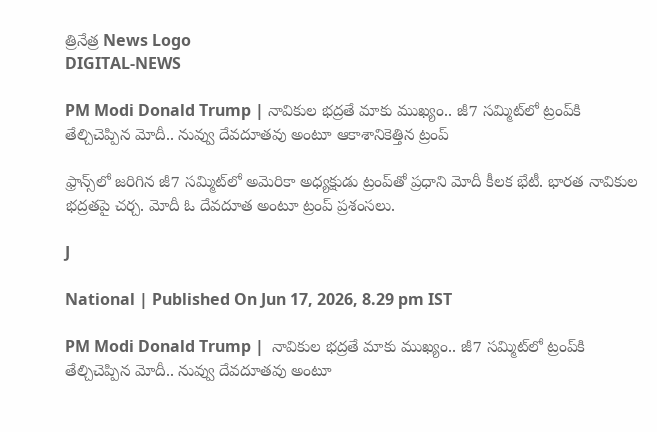త్రినేత్ర News Logo
DIGITAL-NEWS

PM Modi Donald Trump | నావికుల భద్రతే మాకు ముఖ్యం.. జీ7 సమ్మిట్‌లో ట్రంప్‌కి తేల్చిచెప్పిన మోదీ.. నువ్వు దేవదూతవు అంటూ ఆకాశానికెత్తిన ట్రంప్

ఫ్రాన్స్‌లో జరిగిన జీ7 సమ్మిట్‌లో అమెరికా అధ్యక్షుడు ట్రంప్‌తో ప్రధాని మోదీ కీలక భేటీ. భారత నావికుల భద్రతపై చర్చ. మోదీ ఓ దేవదూత అంటూ ట్రంప్ ప్రశంసలు.

J

National | Published On Jun 17, 2026, 8.29 pm IST

PM Modi Donald Trump |  నావికుల భద్రతే మాకు ముఖ్యం.. జీ7 సమ్మిట్‌లో ట్రంప్‌కి తేల్చిచెప్పిన మోదీ.. నువ్వు దేవదూతవు అంటూ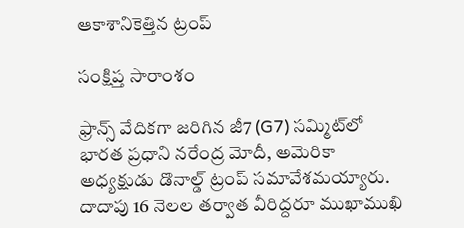ఆకాశానికెత్తిన ట్రంప్

సంక్షిప్త సారాంశం

ఫ్రాన్స్ వేదికగా జరిగిన జీ7 (G7) సమ్మిట్‌లో భారత ప్రధాని నరేంద్ర మోదీ, అమెరికా అధ్యక్షుడు డొనాల్డ్ ట్రంప్ సమావేశమయ్యారు. దాదాపు 16 నెలల తర్వాత వీరిద్దరూ ముఖాముఖి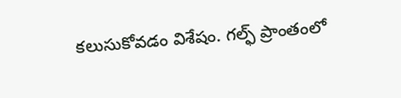కలుసుకోవడం విశేషం. గల్ఫ్ ప్రాంతంలో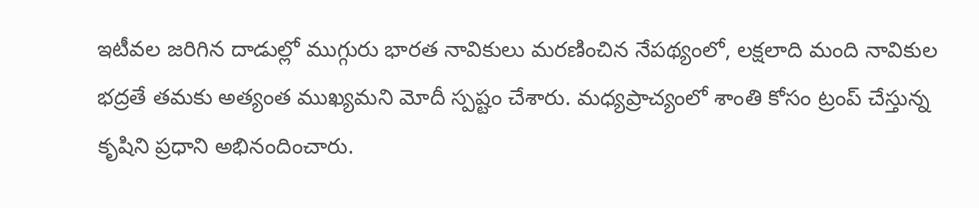ఇటీవల జరిగిన దాడుల్లో ముగ్గురు భారత నావికులు మరణించిన నేపథ్యంలో, లక్షలాది మంది నావికుల భద్రతే తమకు అత్యంత ముఖ్యమని మోదీ స్పష్టం చేశారు. మధ్యప్రాచ్యంలో శాంతి కోసం ట్రంప్ చేస్తున్న కృషిని ప్రధాని అభినందించారు.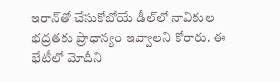ఇరాన్‌తో చేసుకోబోయే డీల్‌లో నావికుల భద్రతకు ప్రాధాన్యం ఇవ్వాలని కోరారు. ఈ భేటీలో మోదీని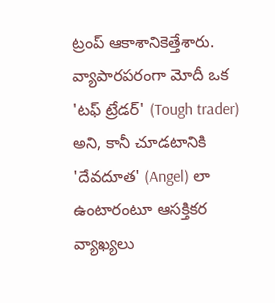ట్రంప్ ఆకాశానికెత్తేశారు. వ్యాపారపరంగా మోదీ ఒక 'టఫ్ ట్రేడర్' (Tough trader) అని, కానీ చూడటానికి 'దేవదూత' (Angel) లా ఉంటారంటూ ఆసక్తికర వ్యాఖ్యలు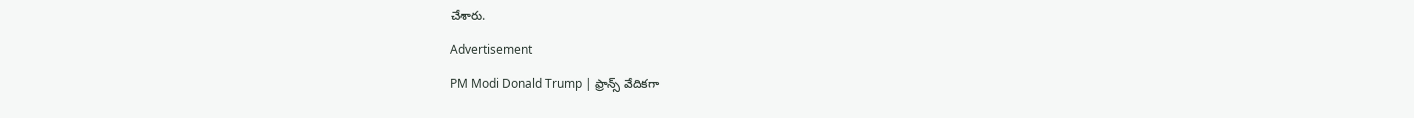చేశారు.

Advertisement

PM Modi Donald Trump | ఫ్రాన్స్ వేదికగా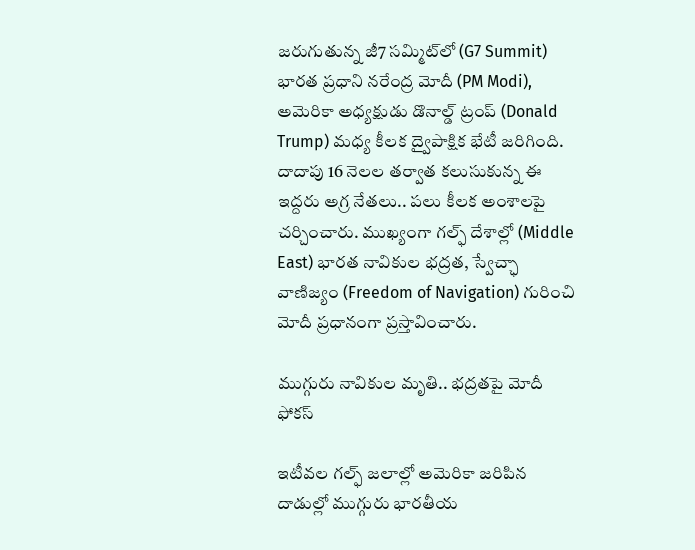జరుగుతున్న జీ7 సమ్మిట్‌లో (G7 Summit) భారత ప్రధాని నరేంద్ర మోదీ (PM Modi), అమెరికా అధ్యక్షుడు డొనాల్డ్ ట్రంప్ (Donald Trump) మధ్య కీలక ద్వైపాక్షిక భేటీ జరిగింది. దాదాపు 16 నెలల తర్వాత కలుసుకున్న ఈ ఇద్దరు అగ్ర నేతలు.. పలు కీలక అంశాలపై చర్చించారు. ముఖ్యంగా గల్ఫ్ దేశాల్లో (Middle East) భారత నావికుల భద్రత, స్వేచ్ఛా వాణిజ్యం (Freedom of Navigation) గురించి మోదీ ప్రధానంగా ప్రస్తావించారు.

ముగ్గురు నావికుల మృతి.. భద్రతపై మోదీ ఫోకస్

ఇటీవల గల్ఫ్ జలాల్లో అమెరికా జరిపిన దాడుల్లో ముగ్గురు భారతీయ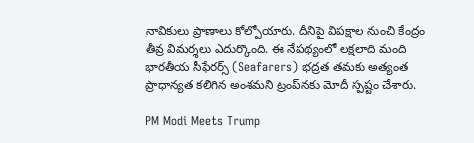నావికులు ప్రాణాలు కోల్పోయారు. దీనిపై విపక్షాల నుంచి కేంద్రం తీవ్ర విమర్శలు ఎదుర్కొంది. ఈ నేపథ్యంలో లక్షలాది మంది భారతీయ సీఫేరర్స్ (Seafarers) భద్రత తమకు అత్యంత ప్రాధాన్యత కలిగిన అంశమని ట్రంప్‌నకు మోదీ స్పష్టం చేశారు.

PM Modi Meets Trump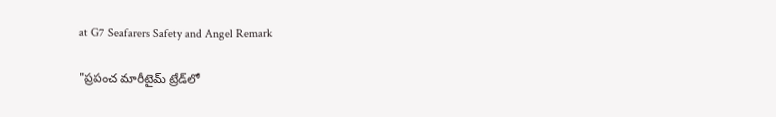at G7 Seafarers Safety and Angel Remark

"ప్రపంచ మారీటైమ్ ట్రేడ్‌లో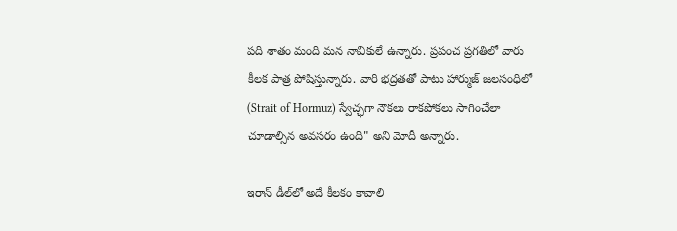పది శాతం మంది మన నావికులే ఉన్నారు. ప్రపంచ ప్రగతిలో వారు కీలక పాత్ర పోషిస్తున్నారు. వారి భద్రతతో పాటు హార్ముజ్ జలసంధిలో (Strait of Hormuz) స్వేచ్ఛగా నౌకలు రాకపోకలు సాగించేలా చూడాల్సిన అవసరం ఉంది" అని మోదీ అన్నారు.

ఇరాన్ డీల్‌లో అదే కీలకం కావాలి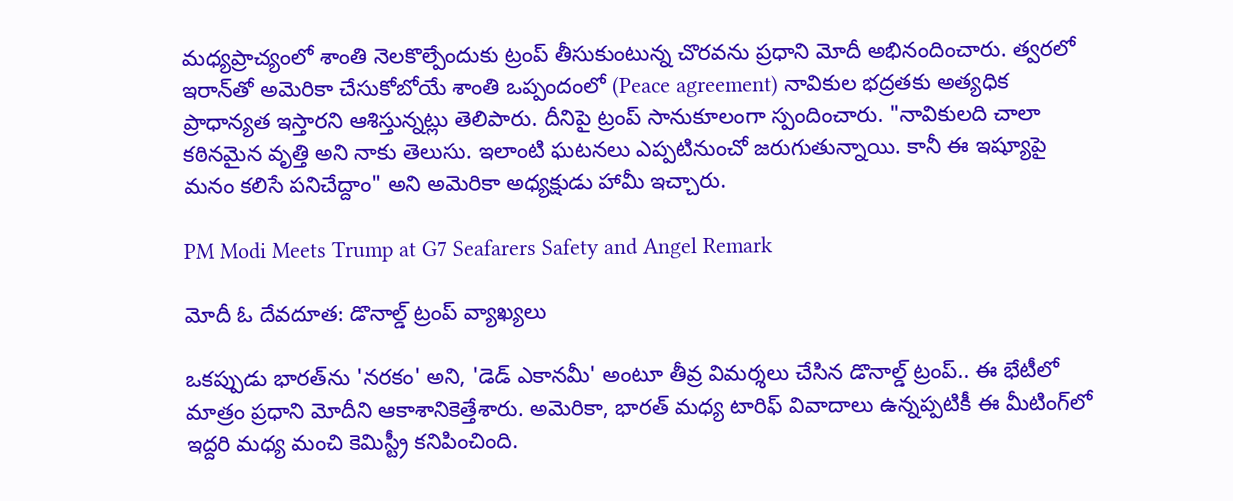మధ్యప్రాచ్యంలో శాంతి నెలకొల్పేందుకు ట్రంప్ తీసుకుంటున్న చొరవను ప్రధాని మోదీ అభినందించారు. త్వరలో ఇరాన్‌తో అమెరికా చేసుకోబోయే శాంతి ఒప్పందంలో (Peace agreement) నావికుల భద్రతకు అత్యధిక ప్రాధాన్యత ఇస్తారని ఆశిస్తున్నట్లు తెలిపారు. దీనిపై ట్రంప్ సానుకూలంగా స్పందించారు. "నావికులది చాలా కఠినమైన వృత్తి అని నాకు తెలుసు. ఇలాంటి ఘటనలు ఎప్పటినుంచో జరుగుతున్నాయి. కానీ ఈ ఇష్యూపై మనం కలిసే పనిచేద్దాం" అని అమెరికా అధ్యక్షుడు హామీ ఇచ్చారు.

PM Modi Meets Trump at G7 Seafarers Safety and Angel Remark

మోదీ ఓ దేవదూత: డొనాల్డ్ ట్రంప్ వ్యాఖ్యలు

ఒకప్పుడు భారత్‌ను 'నరకం' అని, 'డెడ్ ఎకానమీ' అంటూ తీవ్ర విమర్శలు చేసిన డొనాల్డ్ ట్రంప్.. ఈ భేటీలో మాత్రం ప్రధాని మోదీని ఆకాశానికెత్తేశారు. అమెరికా, భారత్ మధ్య టారిఫ్ వివాదాలు ఉన్నప్పటికీ ఈ మీటింగ్‌లో ఇద్దరి మధ్య మంచి కెమిస్ట్రీ కనిపించింది.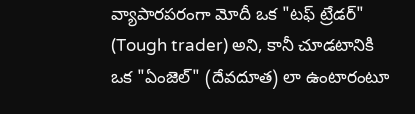వ్యాపారపరంగా మోదీ ఒక "టఫ్ ట్రేడర్" (Tough trader) అని, కానీ చూడటానికి ఒక "ఏంజెల్" (దేవదూత) లా ఉంటారంటూ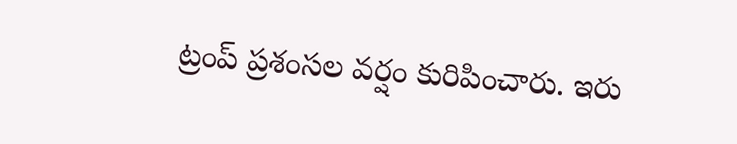ట్రంప్ ప్రశంసల వర్షం కురిపించారు. ఇరు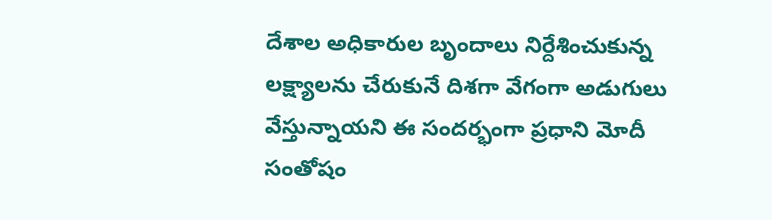దేశాల అధికారుల బృందాలు నిర్దేశించుకున్న లక్ష్యాలను చేరుకునే దిశగా వేగంగా అడుగులు వేస్తున్నాయని ఈ సందర్భంగా ప్రధాని మోదీ సంతోషం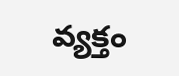వ్యక్తం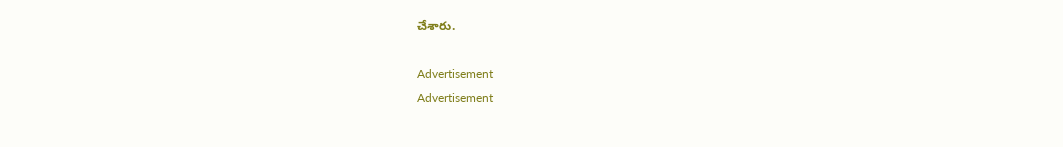చేశారు.

Advertisement
Advertisement